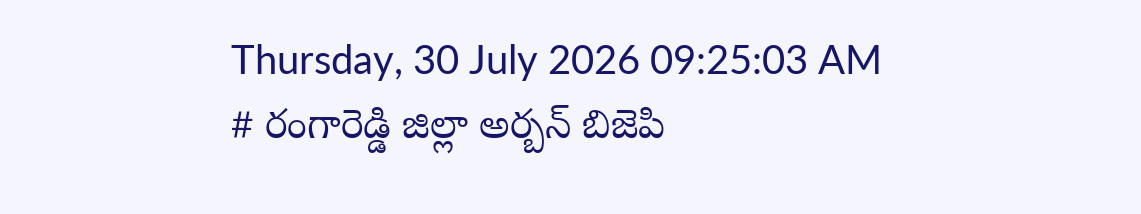Thursday, 30 July 2026 09:25:03 AM
# రంగారెడ్డి జిల్లా అర్బన్ బిజెపి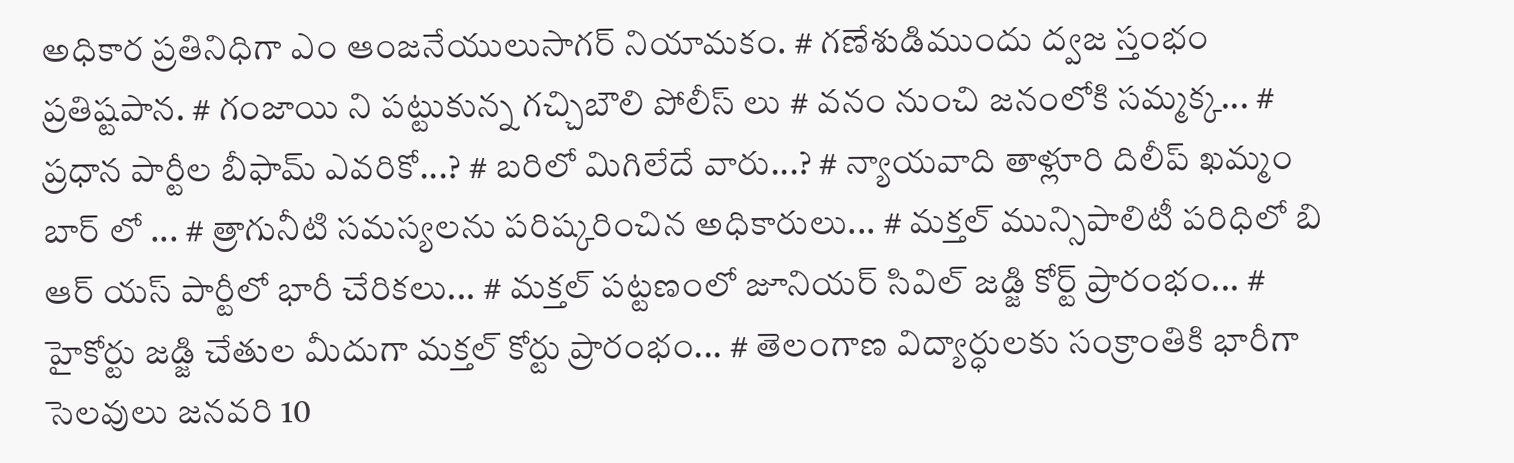అధికార ప్రతినిధిగా ఎం ఆంజనేయులుసాగర్ నియామకం. # గణేశుడిముందు ద్వజ స్తంభం ప్రతిష్టపాన. # గంజాయి ని పట్టుకున్న గచ్చిబౌలి పోలీస్ లు # వనం నుంచి జనంలోకి సమ్మక్క... # ప్రధాన పార్టీల బీఫామ్ ఎవరికో...? # బరిలో మిగిలేదే వారు...? # న్యాయవాది తాళ్లూరి దిలీప్ ఖమ్మం బార్ లో ... # త్రాగునీటి సమస్యలను పరిష్కరించిన అధికారులు... # మక్తల్ మున్సిపాలిటీ పరిధిలో బి ఆర్ యస్ పార్టీలో భారీ చేరికలు... # మక్తల్ పట్టణంలో జూనియర్ సివిల్ జడ్జి కోర్ట్ ప్రారంభం... # హైకోర్టు జడ్జి చేతుల మీదుగా మక్తల్ కోర్టు ప్రారంభం... # తెలంగాణ విద్యార్ధులకు సంక్రాంతికి భారీగా సెలవులు జనవరి 10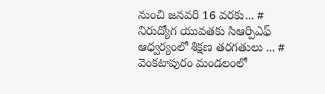నుంచి జనవరి 16 వరకు... # నిరుద్యోగ యువతకు సిఆర్పిఎఫ్ ఆధ్వర్యంలో శిక్షణ తరగతులు ... # వెంకటాపురం మండలంలో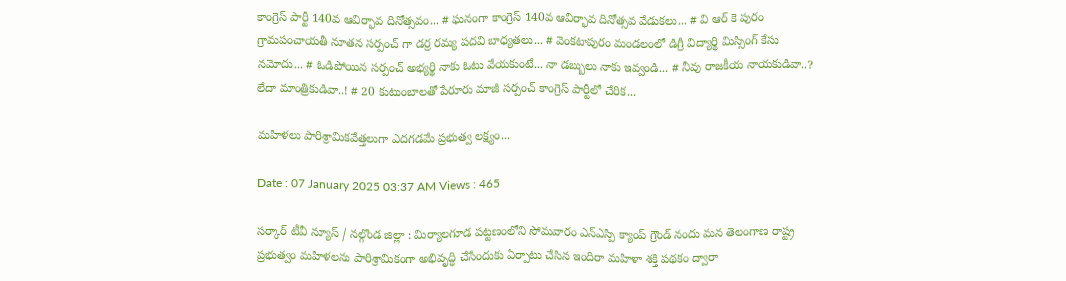కాంగ్రెస్ పార్టీ 140వ ఆవిర్భావ దినోత్సవం... # ఘనంగా కాంగ్రెస్ 140వ ఆవిర్భావ దినోత్సవ వేడుకలు... # వి ఆర్ కె పురం గ్రామపంచాయతీ నూతన సర్పంచ్ గా డర్ర రమ్య పదవి బాధ్యతలు... # వెంకటాపురం మండలంలో డిగ్రీ విద్యార్థి మిస్సింగ్ కేసు నమోదు... # ఓడిపోయిన సర్పంచ్ అభ్యర్థి నాకు ఓటు వేయకుంటే... నా డబ్బులు నాకు ఇవ్వండి... # నీవు రాజకీయ నాయకుడివా..? లేదా మాంత్రికుడివా..! # 20 కుటుంబాలతో పేరూరు మాజీ సర్పంచ్ కాంగ్రెస్ పార్టీలో చేరిక...

మహిళలు పారిశ్రామికవేత్తలుగా ఎదగడమే ప్రభుత్వ లక్ష్యం...

Date : 07 January 2025 03:37 AM Views : 465

సర్కార్ టీవీ న్యూస్ / నల్గొండ జిల్లా : మిర్యాలగూడ పట్టణంలోని సోమవారం ఎన్ఎస్పి క్యాంప్ గ్రౌండ్ నందు మన తెలంగాణ రాష్ట్ర ప్రభుత్వం మహిళలను పారిశ్రామికంగా అభివృద్ధి చేసేందుకు ఏర్పాటు చేసిన ఇందిరా మహిళా శక్తి పథకం ద్వారా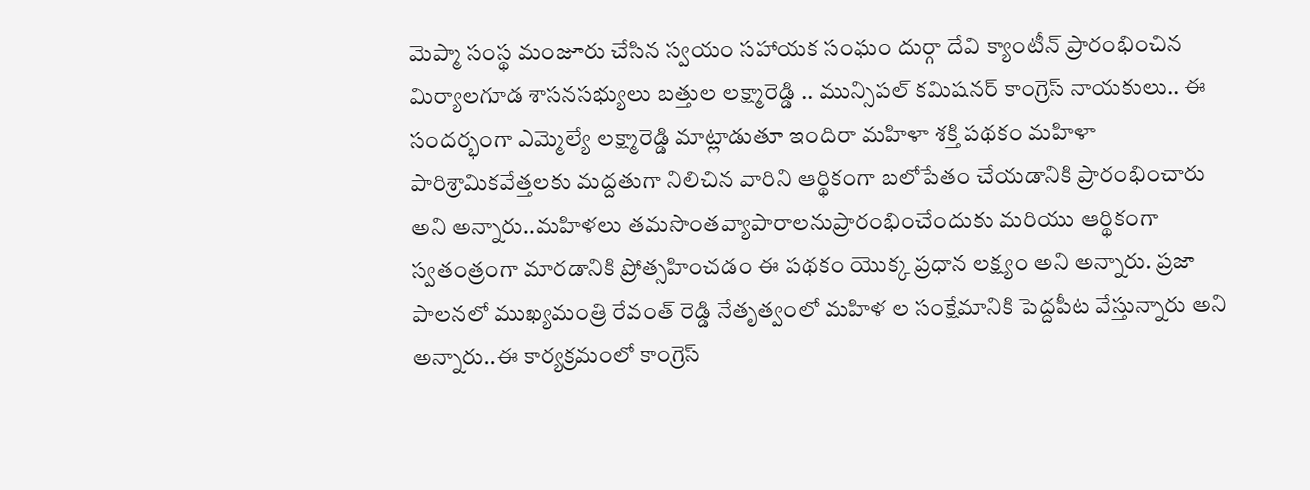మెప్మా సంస్థ మంజూరు చేసిన స్వయం సహాయక సంఘం దుర్గా దేవి క్యాంటీన్ ప్రారంభించిన మిర్యాలగూడ శాసనసభ్యులు బత్తుల లక్ష్మారెడ్డి .. మున్సిపల్ కమిషనర్ కాంగ్రెస్ నాయకులు.. ఈ సందర్భంగా ఎమ్మెల్యే లక్ష్మారెడ్డి మాట్లాడుతూ ఇందిరా మహిళా శక్తి పథకం మహిళా పారిశ్రామికవేత్తలకు మద్దతుగా నిలిచిన వారిని ఆర్థికంగా బలోపేతం చేయడానికి ప్రారంభించారు అని అన్నారు..మహిళలు తమసొంతవ్యాపారాలనుప్రారంభించేందుకు మరియు ఆర్థికంగా స్వతంత్రంగా మారడానికి ప్రోత్సహించడం ఈ పథకం యొక్క ప్రధాన లక్ష్యం అని అన్నారు. ప్రజా పాలనలో ముఖ్యమంత్రి రేవంత్ రెడ్డి నేతృత్వంలో మహిళ ల సంక్షేమానికి పెద్దపీట వేస్తున్నారు అని అన్నారు..ఈ కార్యక్రమంలో కాంగ్రెస్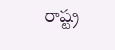రాష్ట్ర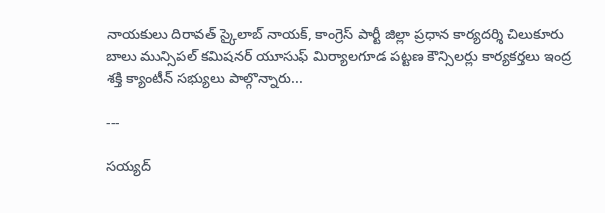నాయకులు దిరావత్ స్కైలాబ్ నాయక్, కాంగ్రెస్ పార్టీ జిల్లా ప్రధాన కార్యదర్శి చిలుకూరు బాలు మున్సిపల్ కమిషనర్ యూసుఫ్ మిర్యాలగూడ పట్టణ కౌన్సిలర్లు కార్యకర్తలు ఇంద్ర శక్తి క్యాంటీన్ సభ్యులు పాల్గొన్నారు...

---

సయ్యద్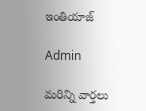ఇంతియాజ్

Admin

మరిన్ని వార్తలు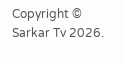Copyright © Sarkar Tv 2026.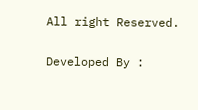All right Reserved.

Developed By :